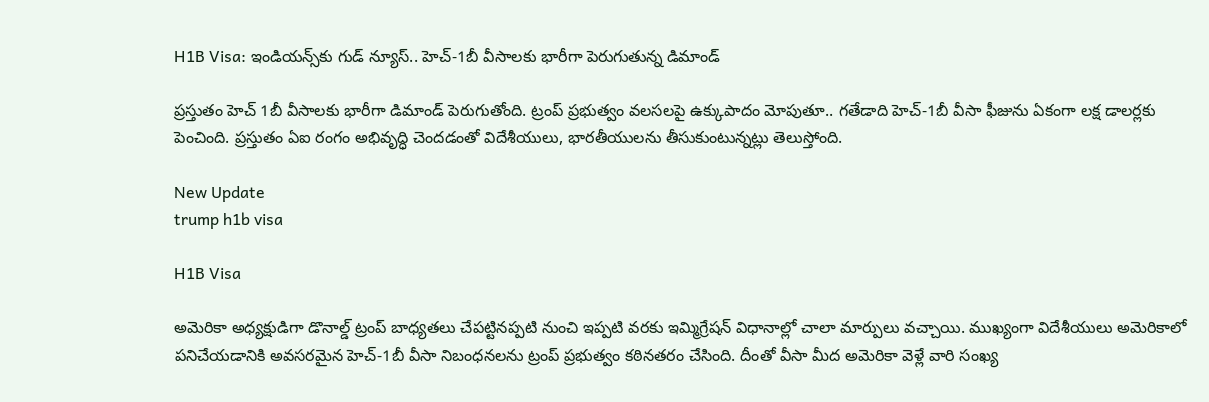H1B Visa: ఇండియన్స్‌కు గుడ్ న్యూస్.. హెచ్-1బీ వీసాలకు భారీగా పెరుగుతున్న డిమాండ్

ప్రస్తుతం హెచ్ 1బీ వీసాలకు భారీగా డిమాండ్ పెరుగుతోంది. ట్రంప్ ప్రభుత్వం వలసలపై ఉక్కుపాదం మోపుతూ.. గతేడాది హెచ్-1బీ వీసా ఫీజును ఏకంగా లక్ష డాలర్లకు పెంచింది. ప్రస్తుతం ఏఐ రంగం అభివృద్ధి చెందడంతో విదేశీయులు, భారతీయులను తీసుకుంటున్నట్లు తెలుస్తోంది.

New Update
trump h1b visa

H1B Visa

అమెరికా అధ్యక్షుడిగా డొనాల్డ్ ట్రంప్ బాధ్యతలు చేపట్టినప్పటి నుంచి ఇప్పటి వరకు ఇమ్మిగ్రేషన్ విధానాల్లో చాలా మార్పులు వచ్చాయి. ముఖ్యంగా విదేశీయులు అమెరికాలో పనిచేయడానికి అవసరమైన హెచ్-1బీ వీసా నిబంధనలను ట్రంప్ ప్రభుత్వం కఠినతరం చేసింది. దీంతో వీసా మీద అమెరికా వెళ్లే వారి సంఖ్య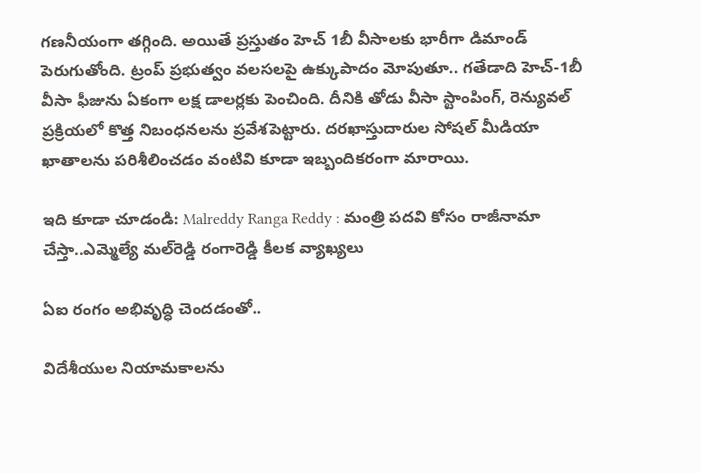గణనీయంగా తగ్గింది. అయితే ప్రస్తుతం హెచ్ 1బీ వీసాలకు భారీగా డిమాండ్ పెరుగుతోంది. ట్రంప్ ప్రభుత్వం వలసలపై ఉక్కుపాదం మోపుతూ.. గతేడాది హెచ్-1బీ వీసా ఫీజును ఏకంగా లక్ష డాలర్లకు పెంచింది. దీనికి తోడు వీసా స్టాంపింగ్, రెన్యువల్ ప్రక్రియలో కొత్త నిబంధనలను ప్రవేశపెట్టారు. దరఖాస్తుదారుల సోషల్ మీడియా ఖాతాలను పరిశీలించడం వంటివి కూడా ఇబ్బందికరంగా మారాయి.

ఇది కూడా చూడండి: Malreddy Ranga Reddy : మంత్రి పదవి కోసం రాజీనామా చేస్తా..ఎమ్మెల్యే మల్‌రెడ్డి రంగారెడ్డి కీలక వ్యాఖ్యలు

ఏఐ రంగం అభివృద్ధి చెందడంతో..

విదేశీయుల నియామకాలను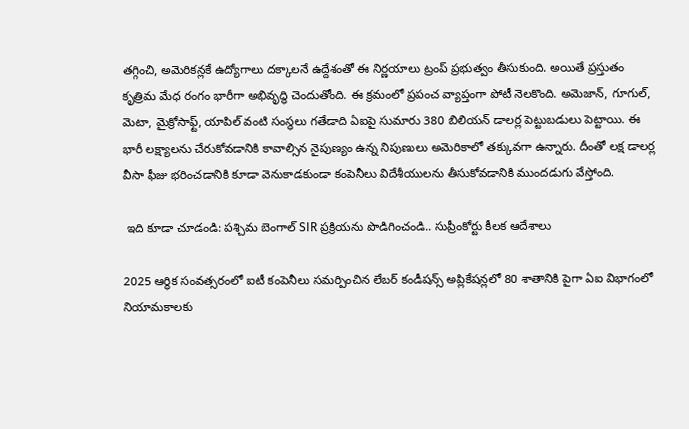తగ్గించి, అమెరికన్లకే ఉద్యోగాలు దక్కాలనే ఉద్దేశంతో ఈ నిర్ణయాలు ట్రంప్ ప్రభుత్వం తీసుకుంది. అయితే ప్రస్తుతం కృత్రిమ మేధ రంగం భారీగా అభివృద్ధి చెందుతోంది. ఈ క్రమంలో ప్రపంచ వ్యాప్తంగా పోటీ నెలకొంది. అమెజాన్, గూగుల్, మెటా, మైక్రోసాఫ్ట్, యాపిల్ వంటి సంస్థలు గతేడాది ఏఐపై సుమారు 380 బిలియన్ డాలర్ల పెట్టుబడులు పెట్టాయి. ఈ భారీ లక్ష్యాలను చేరుకోవడానికి కావాల్సిన నైపుణ్యం ఉన్న నిపుణులు అమెరికాలో తక్కువగా ఉన్నారు. దీంతో లక్ష డాలర్ల వీసా ఫీజు భరించడానికి కూడా వెనుకాడకుండా కంపెనీలు విదేశీయులను తీసుకోవడానికి ముందడుగు వేస్తోంది.

 ఇది కూడా చూడండి: పశ్చిమ బెంగాల్‌ SIR ప్రక్రియను పొడిగించండి.. సుప్రీంకోర్టు కీలక ఆదేశాలు

2025 ఆర్థిక సంవత్సరంలో ఐటీ కంపెనీలు సమర్పించిన లేబర్‌ కండీషన్స్‌ అప్లికేషన్లలో 80 శాతానికి పైగా ఏఐ విభాగంలో నియామకాలకు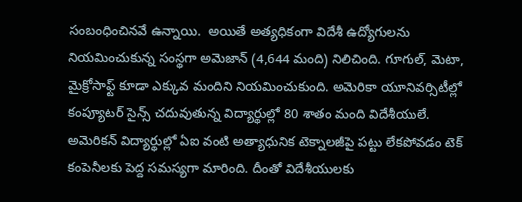సంబంధించినవే ఉన్నాయి.  అయితే అత్యధికంగా విదేశీ ఉద్యోగులను నియమించుకున్న సంస్థగా అమెజాన్ (4,644 మంది) నిలిచింది. గూగుల్, మెటా, మైక్రోసాఫ్ట్ కూడా ఎక్కువ మందిని నియమించుకుంది. అమెరికా యూనివర్సిటీల్లో కంప్యూటర్ సైన్స్ చదువుతున్న విద్యార్థుల్లో 80 శాతం మంది విదేశీయులే. అమెరికన్ విద్యార్థుల్లో ఏఐ వంటి అత్యాధునిక టెక్నాలజీపై పట్టు లేకపోవడం టెక్ కంపెనీలకు పెద్ద సమస్యగా మారింది. దీంతో విదేశీయులకు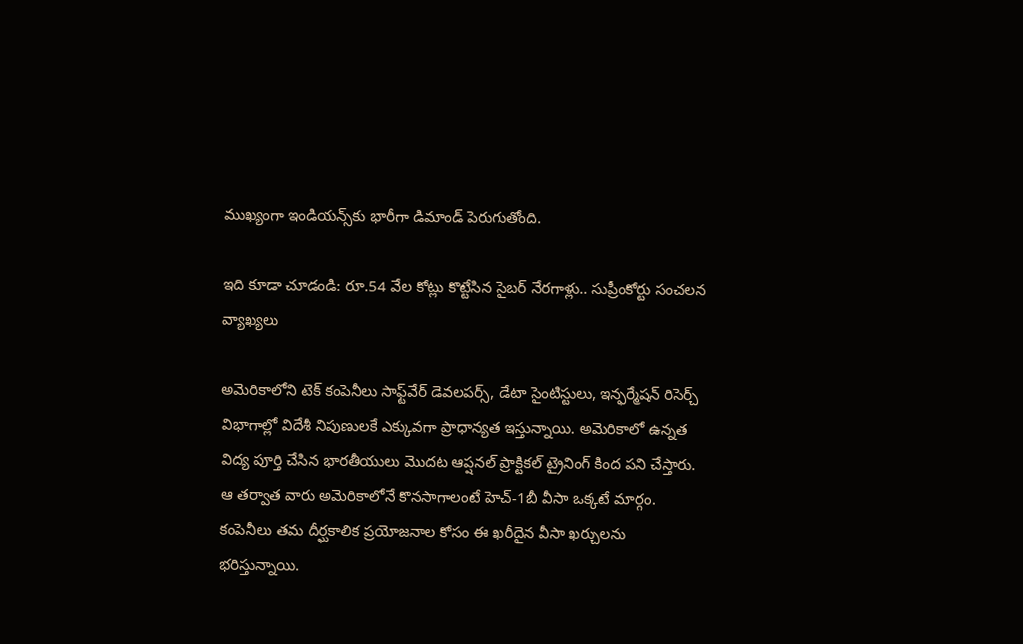ముఖ్యంగా ఇండియన్స్‌కు భారీగా డిమాండ్ పెరుగుతోంది.

ఇది కూడా చూడండి: రూ.54 వేల కోట్లు కొట్టేసిన సైబర్ నేరగాళ్లు.. సుప్రీంకోర్టు సంచలన వ్యాఖ్యలు

అమెరికాలోని టెక్ కంపెనీలు సాఫ్ట్‌వేర్ డెవలపర్స్, డేటా సైంటిస్టులు, ఇన్ఫర్మేషన్ రిసెర్చ్ విభాగాల్లో విదేశీ నిపుణులకే ఎక్కువగా ప్రాధాన్యత ఇస్తున్నాయి. అమెరికాలో ఉన్నత విద్య పూర్తి చేసిన భారతీయులు మొదట ఆప్షనల్ ప్రాక్టికల్ ట్రైనింగ్ కింద పని చేస్తారు. ఆ తర్వాత వారు అమెరికాలోనే కొనసాగాలంటే హెచ్-1బీ వీసా ఒక్కటే మార్గం. కంపెనీలు తమ దీర్ఘకాలిక ప్రయోజనాల కోసం ఈ ఖరీదైన వీసా ఖర్చులను భరిస్తున్నాయి.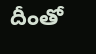దీంతో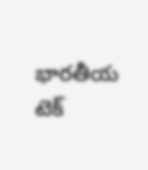భారతీయ టెక్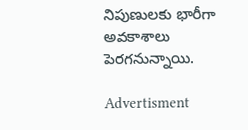నిపుణులకు భారీగా అవకాశాలు పెరగనున్నాయి.

Advertisment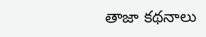తాజా కథనాలు